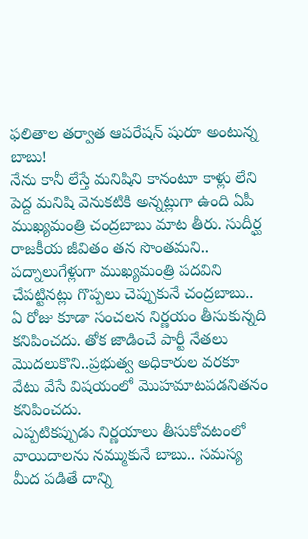ఫలితాల తర్వాత ఆపరేషన్ షురూ అంటున్న బాబు!
నేను కానీ లేస్తే మనిషిని కానంటూ కాళ్లు లేని పెద్ద మనిషి వెనుకటికి అన్నట్లుగా ఉంది ఏపీ ముఖ్యమంత్రి చంద్రబాబు మాట తీరు. సుదీర్ఘ రాజకీయ జీవితం తన సొంతమని.. పద్నాలుగేళ్లుగా ముఖ్యమంత్రి పదవిని చేపట్టినట్లు గొప్పలు చెప్పుకునే చంద్రబాబు.. ఏ రోజు కూడా సంచలన నిర్ణయం తీసుకున్నది కనిపించదు. తోక జాడించే పార్టీ నేతలు మొదలుకొని..ప్రభుత్వ అధికారుల వరకూ వేటు వేసే విషయంలో మొహమాటపడనితనం కనిపించదు.
ఎప్పటికప్పుడు నిర్ణయాలు తీసుకోవటంలో వాయిదాలను నమ్ముకునే బాబు.. సమస్య మీద పడితే దాన్ని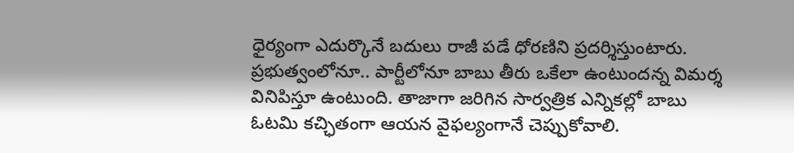ధైర్యంగా ఎదుర్కొనే బదులు రాజీ పడే ధోరణిని ప్రదర్శిస్తుంటారు. ప్రభుత్వంలోనూ.. పార్టీలోనూ బాబు తీరు ఒకేలా ఉంటుందన్న విమర్శ వినిపిస్తూ ఉంటుంది. తాజాగా జరిగిన సార్వత్రిక ఎన్నికల్లో బాబు ఓటమి కచ్ఛితంగా ఆయన వైఫల్యంగానే చెప్పుకోవాలి.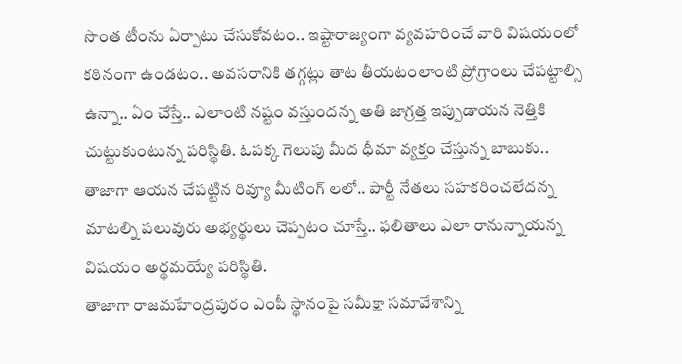సొంత టీంను ఏర్పాటు చేసుకోవటం.. ఇష్టారాజ్యంగా వ్యవహరించే వారి విషయంలో కఠినంగా ఉండటం.. అవసరానికి తగ్గట్లు తాట తీయటంలాంటి ప్రోగ్రాంలు చేపట్టాల్సి ఉన్నా.. ఏం చేస్తే.. ఎలాంటి నష్టం వస్తుందన్న అతి జాగ్రత్త ఇప్పుడాయన నెత్తికి చుట్టుకుంటున్న పరిస్థితి. ఓపక్క గెలుపు మీద ధీమా వ్యక్తం చేస్తున్న బాబుకు.. తాజాగా ఆయన చేపట్టిన రివ్యూ మీటింగ్ లలో.. పార్టీ నేతలు సహకరించలేదన్న మాటల్ని పలువురు అభ్యర్థులు చెప్పటం చూస్తే.. ఫలితాలు ఎలా రానున్నాయన్న విషయం అర్థమయ్యే పరిస్థితి.
తాజాగా రాజమహేంద్రపురం ఎంపీ స్థానంపై సమీక్షా సమావేశాన్ని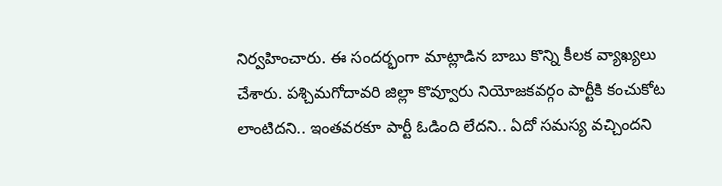నిర్వహించారు. ఈ సందర్భంగా మాట్లాడిన బాబు కొన్ని కీలక వ్యాఖ్యలు చేశారు. పశ్చిమగోదావరి జిల్లా కొవ్వూరు నియోజకవర్గం పార్టీకి కంచుకోట లాంటిదని.. ఇంతవరకూ పార్టీ ఓడింది లేదని.. ఏదో సమస్య వచ్చిందని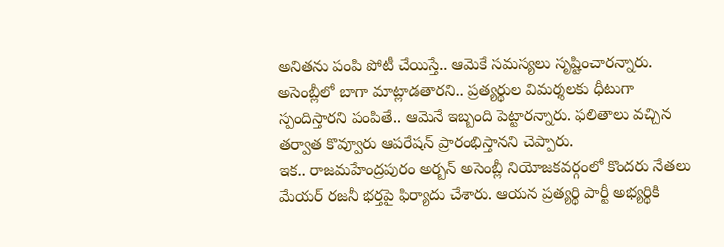అనితను పంపి పోటీ చేయిస్తే.. ఆమెకే సమస్యలు సృష్టించారన్నారు. అసెంబ్లీలో బాగా మాట్లాడతారని.. ప్రత్యర్థుల విమర్శలకు ధీటుగా స్పందిస్తారని పంపితే.. ఆమెనే ఇబ్బంది పెట్టారన్నారు. ఫలితాలు వచ్చిన తర్వాత కొవ్వూరు ఆపరేషన్ ప్రారంభిస్తానని చెప్పారు.
ఇక.. రాజమహేంద్రపురం అర్బన్ అసెంబ్లీ నియోజకవర్గంలో కొందరు నేతలు మేయర్ రజనీ భర్తపై ఫిర్యాదు చేశారు. ఆయన ప్రత్యర్థి పార్టీ అభ్యర్థికి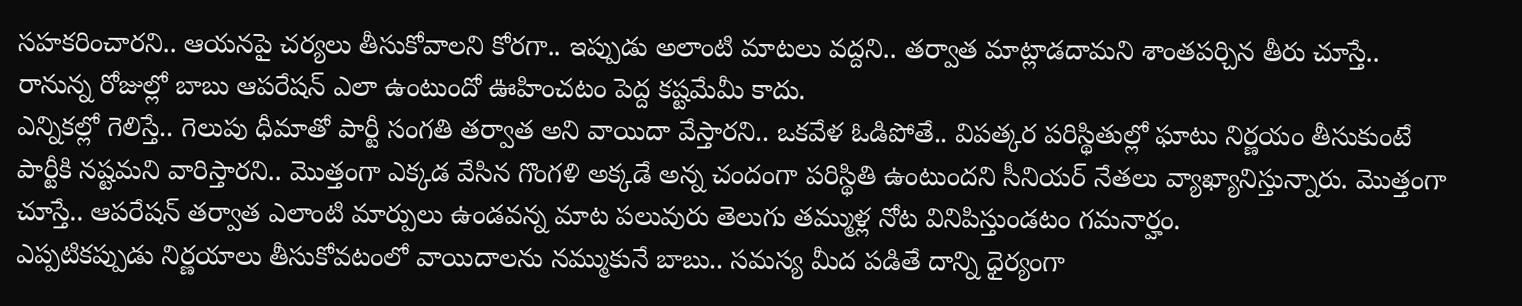సహకరించారని.. ఆయనపై చర్యలు తీసుకోవాలని కోరగా.. ఇప్పుడు అలాంటి మాటలు వద్దని.. తర్వాత మాట్లాడదామని శాంతపర్చిన తీరు చూస్తే.. రానున్న రోజుల్లో బాబు ఆపరేషన్ ఎలా ఉంటుందో ఊహించటం పెద్ద కష్టమేమీ కాదు.
ఎన్నికల్లో గెలిస్తే.. గెలుపు ధీమాతో పార్టీ సంగతి తర్వాత అని వాయిదా వేస్తారని.. ఒకవేళ ఓడిపోతే.. విపత్కర పరిస్థితుల్లో ఘాటు నిర్ణయం తీసుకుంటే పార్టీకి నష్టమని వారిస్తారని.. మొత్తంగా ఎక్కడ వేసిన గొంగళి అక్కడే అన్న చందంగా పరిస్థితి ఉంటుందని సీనియర్ నేతలు వ్యాఖ్యానిస్తున్నారు. మొత్తంగా చూస్తే.. ఆపరేషన్ తర్వాత ఎలాంటి మార్పులు ఉండవన్న మాట పలువురు తెలుగు తమ్ముళ్ల నోట వినిపిస్తుండటం గమనార్హం.
ఎప్పటికప్పుడు నిర్ణయాలు తీసుకోవటంలో వాయిదాలను నమ్ముకునే బాబు.. సమస్య మీద పడితే దాన్ని ధైర్యంగా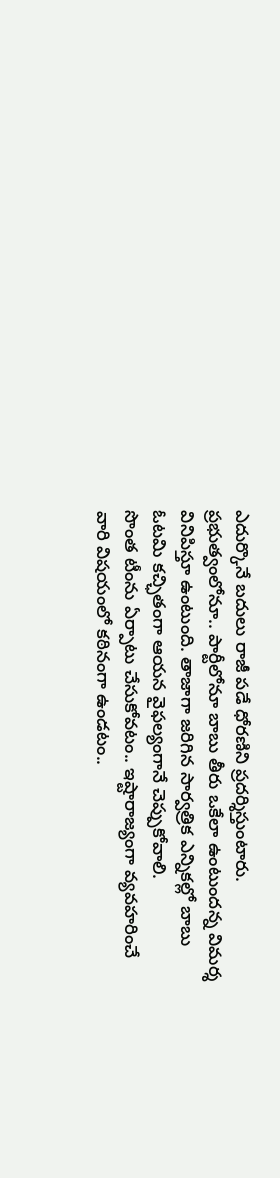ఎదుర్కొనే బదులు రాజీ పడే ధోరణిని ప్రదర్శిస్తుంటారు. ప్రభుత్వంలోనూ.. పార్టీలోనూ బాబు తీరు ఒకేలా ఉంటుందన్న విమర్శ వినిపిస్తూ ఉంటుంది. తాజాగా జరిగిన సార్వత్రిక ఎన్నికల్లో బాబు ఓటమి కచ్ఛితంగా ఆయన వైఫల్యంగానే చెప్పుకోవాలి.
సొంత టీంను ఏర్పాటు చేసుకోవటం.. ఇష్టారాజ్యంగా వ్యవహరించే వారి విషయంలో కఠినంగా ఉండటం..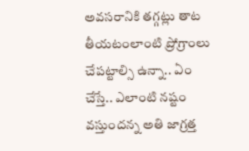అవసరానికి తగ్గట్లు తాట తీయటంలాంటి ప్రోగ్రాంలు చేపట్టాల్సి ఉన్నా.. ఏం చేస్తే.. ఎలాంటి నష్టం వస్తుందన్న అతి జాగ్రత్త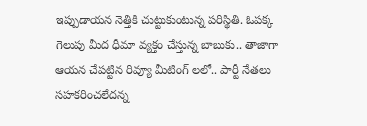ఇప్పుడాయన నెత్తికి చుట్టుకుంటున్న పరిస్థితి. ఓపక్క గెలుపు మీద ధీమా వ్యక్తం చేస్తున్న బాబుకు.. తాజాగా ఆయన చేపట్టిన రివ్యూ మీటింగ్ లలో.. పార్టీ నేతలు సహకరించలేదన్న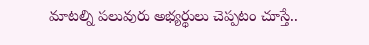మాటల్ని పలువురు అభ్యర్థులు చెప్పటం చూస్తే..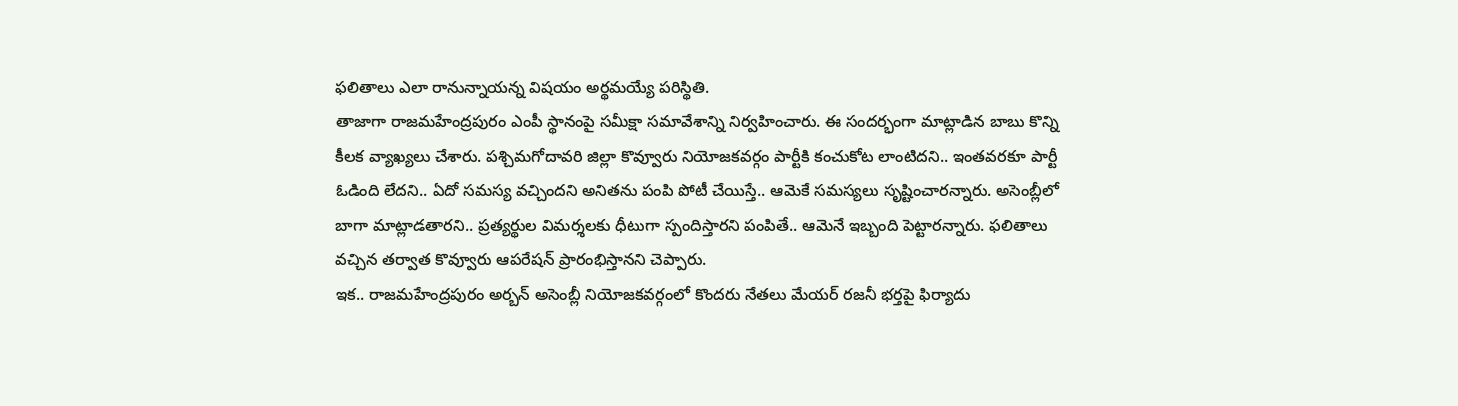ఫలితాలు ఎలా రానున్నాయన్న విషయం అర్థమయ్యే పరిస్థితి.
తాజాగా రాజమహేంద్రపురం ఎంపీ స్థానంపై సమీక్షా సమావేశాన్ని నిర్వహించారు. ఈ సందర్భంగా మాట్లాడిన బాబు కొన్ని కీలక వ్యాఖ్యలు చేశారు. పశ్చిమగోదావరి జిల్లా కొవ్వూరు నియోజకవర్గం పార్టీకి కంచుకోట లాంటిదని.. ఇంతవరకూ పార్టీ ఓడింది లేదని.. ఏదో సమస్య వచ్చిందని అనితను పంపి పోటీ చేయిస్తే.. ఆమెకే సమస్యలు సృష్టించారన్నారు. అసెంబ్లీలో బాగా మాట్లాడతారని.. ప్రత్యర్థుల విమర్శలకు ధీటుగా స్పందిస్తారని పంపితే.. ఆమెనే ఇబ్బంది పెట్టారన్నారు. ఫలితాలు వచ్చిన తర్వాత కొవ్వూరు ఆపరేషన్ ప్రారంభిస్తానని చెప్పారు.
ఇక.. రాజమహేంద్రపురం అర్బన్ అసెంబ్లీ నియోజకవర్గంలో కొందరు నేతలు మేయర్ రజనీ భర్తపై ఫిర్యాదు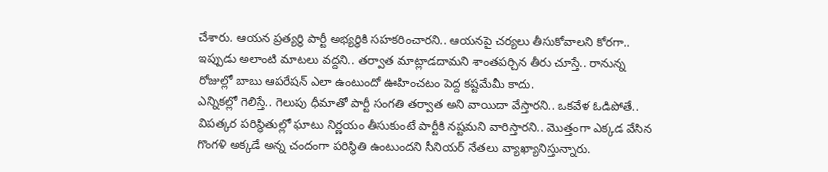చేశారు. ఆయన ప్రత్యర్థి పార్టీ అభ్యర్థికి సహకరించారని.. ఆయనపై చర్యలు తీసుకోవాలని కోరగా.. ఇప్పుడు అలాంటి మాటలు వద్దని.. తర్వాత మాట్లాడదామని శాంతపర్చిన తీరు చూస్తే.. రానున్న రోజుల్లో బాబు ఆపరేషన్ ఎలా ఉంటుందో ఊహించటం పెద్ద కష్టమేమీ కాదు.
ఎన్నికల్లో గెలిస్తే.. గెలుపు ధీమాతో పార్టీ సంగతి తర్వాత అని వాయిదా వేస్తారని.. ఒకవేళ ఓడిపోతే.. విపత్కర పరిస్థితుల్లో ఘాటు నిర్ణయం తీసుకుంటే పార్టీకి నష్టమని వారిస్తారని.. మొత్తంగా ఎక్కడ వేసిన గొంగళి అక్కడే అన్న చందంగా పరిస్థితి ఉంటుందని సీనియర్ నేతలు వ్యాఖ్యానిస్తున్నారు.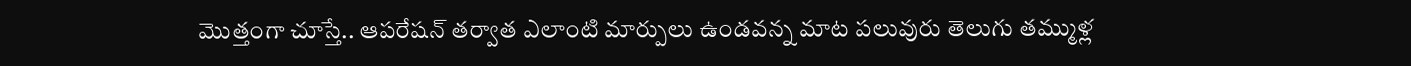మొత్తంగా చూస్తే.. ఆపరేషన్ తర్వాత ఎలాంటి మార్పులు ఉండవన్న మాట పలువురు తెలుగు తమ్ముళ్ల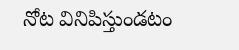నోట వినిపిస్తుండటం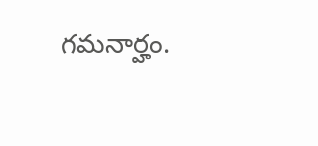గమనార్హం.